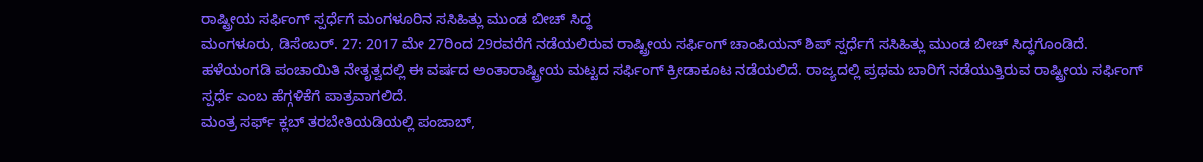ರಾಷ್ಟ್ರೀಯ ಸರ್ಫಿಂಗ್ ಸ್ಪರ್ಧೆಗೆ ಮಂಗಳೂರಿನ ಸಸಿಹಿತ್ಲು ಮುಂಡ ಬೀಚ್ ಸಿದ್ಧ
ಮಂಗಳೂರು, ಡಿಸೆಂಬರ್. 27: 2017 ಮೇ 27ರಿಂದ 29ರವರೆಗೆ ನಡೆಯಲಿರುವ ರಾಷ್ಟ್ರೀಯ ಸರ್ಫಿಂಗ್ ಚಾಂಪಿಯನ್ ಶಿಪ್ ಸ್ಪರ್ಧೆಗೆ ಸಸಿಹಿತ್ಲು ಮುಂಡ ಬೀಚ್ ಸಿದ್ಧಗೊಂಡಿದೆ.
ಹಳೆಯಂಗಡಿ ಪಂಚಾಯಿತಿ ನೇತೃತ್ವದಲ್ಲಿ ಈ ವರ್ಷದ ಅಂತಾರಾಷ್ಟ್ರೀಯ ಮಟ್ಟದ ಸರ್ಫಿಂಗ್ ಕ್ರೀಡಾಕೂಟ ನಡೆಯಲಿದೆ. ರಾಜ್ಯದಲ್ಲಿ ಪ್ರಥಮ ಬಾರಿಗೆ ನಡೆಯುತ್ತಿರುವ ರಾಷ್ಟ್ರೀಯ ಸರ್ಫಿಂಗ್ ಸ್ಪರ್ಧೆ ಎಂಬ ಹೆಗ್ಗಳಿಕೆಗೆ ಪಾತ್ರವಾಗಲಿದೆ.
ಮಂತ್ರ ಸರ್ಫ್ ಕ್ಲಬ್ ತರಬೇತಿಯಡಿಯಲ್ಲಿ ಪಂಜಾಬ್,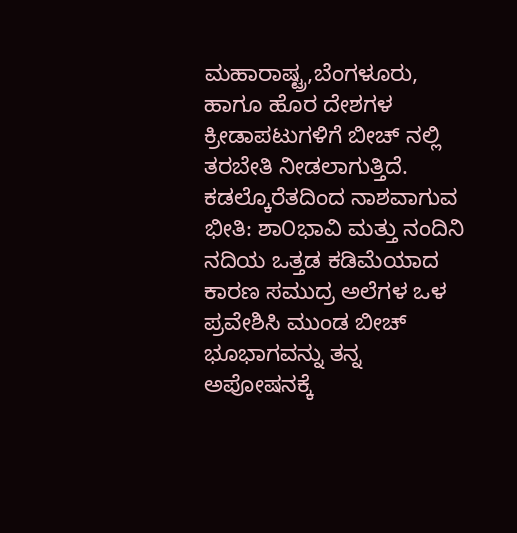ಮಹಾರಾಷ್ಟ್ರ,ಬೆಂಗಳೂರು, ಹಾಗೂ ಹೊರ ದೇಶಗಳ ಕ್ರೀಡಾಪಟುಗಳಿಗೆ ಬೀಚ್ ನಲ್ಲಿ ತರಬೇತಿ ನೀಡಲಾಗುತ್ತಿದೆ.
ಕಡಲ್ಕೊರೆತದಿಂದ ನಾಶವಾಗುವ ಭೀತಿ: ಶಾ೦ಭಾವಿ ಮತ್ತು ನಂದಿನಿ ನದಿಯ ಒತ್ತಡ ಕಡಿಮೆಯಾದ ಕಾರಣ ಸಮುದ್ರ ಅಲೆಗಳ ಒಳ ಪ್ರವೇಶಿಸಿ ಮುಂಡ ಬೀಚ್ ಭೂಭಾಗವನ್ನು ತನ್ನ ಅಪೋಷನಕ್ಕೆ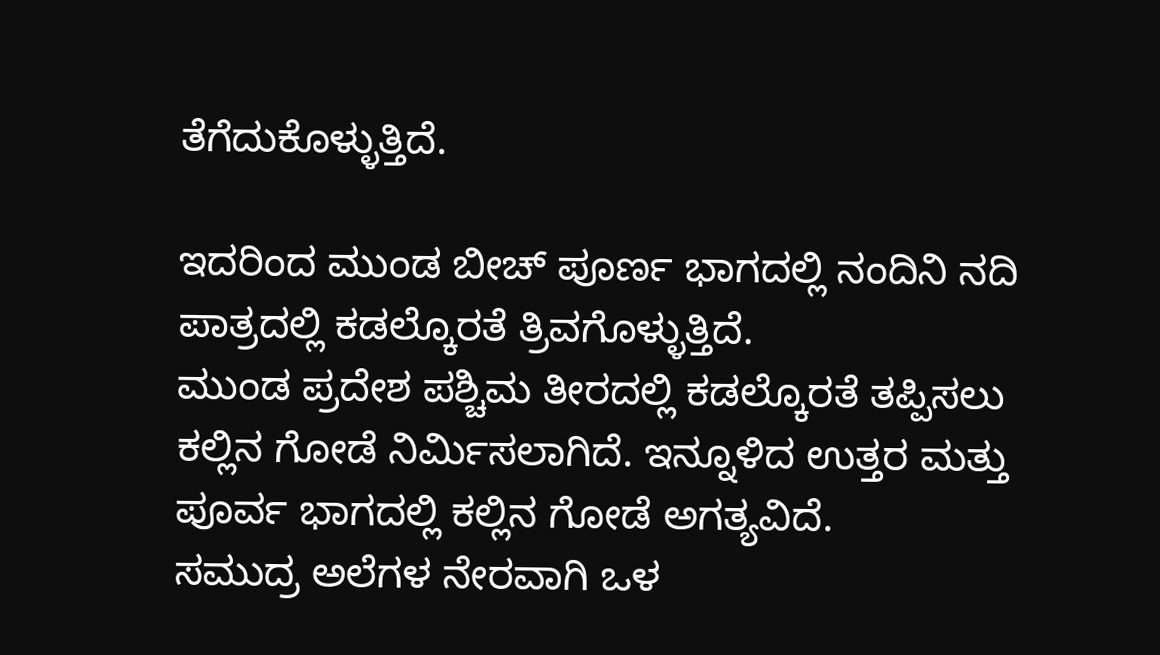ತೆಗೆದುಕೊಳ್ಳುತ್ತಿದೆ.

ಇದರಿಂದ ಮುಂಡ ಬೀಚ್ ಪೂರ್ಣ ಭಾಗದಲ್ಲಿ ನಂದಿನಿ ನದಿ ಪಾತ್ರದಲ್ಲಿ ಕಡಲ್ಕೊರತೆ ತ್ರಿವಗೊಳ್ಳುತ್ತಿದೆ.
ಮುಂಡ ಪ್ರದೇಶ ಪಶ್ಚಿಮ ತೀರದಲ್ಲಿ ಕಡಲ್ಕೊರತೆ ತಪ್ಪಿಸಲು ಕಲ್ಲಿನ ಗೋಡೆ ನಿರ್ಮಿಸಲಾಗಿದೆ. ಇನ್ನೂಳಿದ ಉತ್ತರ ಮತ್ತು ಪೂರ್ವ ಭಾಗದಲ್ಲಿ ಕಲ್ಲಿನ ಗೋಡೆ ಅಗತ್ಯವಿದೆ.
ಸಮುದ್ರ ಅಲೆಗಳ ನೇರವಾಗಿ ಒಳ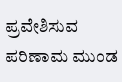ಪ್ರವೇಶಿಸುವ ಪರಿಣಾಮ ಮುಂಡ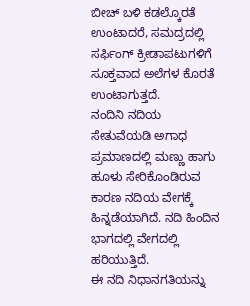ಬೀಚ್ ಬಳಿ ಕಡಲ್ಕೊರತೆ ಉಂಟಾದರೆ, ಸಮದ್ರದಲ್ಲಿ ಸರ್ಫಿಂಗ್ ಕ್ರೀಡಾಪಟುಗಳಿಗೆ ಸೂಕ್ತವಾದ ಅಲೆಗಳ ಕೊರತೆ ಉಂಟಾಗುತ್ತದೆ.
ನಂದಿನಿ ನದಿಯ ಸೇತುವೆಯಡಿ ಅಗಾಧ ಪ್ರಮಾಣದಲ್ಲಿ ಮಣ್ಣು ಹಾಗು ಹೂಳು ಸೇರಿಕೊಂಡಿರುವ ಕಾರಣ ನದಿಯ ವೇಗಕ್ಕೆ ಹಿನ್ನಡೆಯಾಗಿದೆ. ನದಿ ಹಿಂದಿನ ಭಾಗದಲ್ಲಿ ವೇಗದಲ್ಲಿ ಹರಿಯುತ್ತಿದೆ.
ಈ ನದಿ ನಿಧಾನಗತಿಯನ್ನು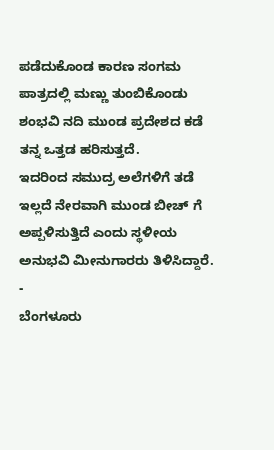ಪಡೆದುಕೊಂಡ ಕಾರಣ ಸಂಗಮ ಪಾತ್ರದಲ್ಲಿ ಮಣ್ಣು ತುಂಬಿಕೊಂಡು ಶಂಭವಿ ನದಿ ಮುಂಡ ಪ್ರದೇಶದ ಕಡೆ ತನ್ನ ಒತ್ತಡ ಹರಿಸುತ್ತದೆ.
ಇದರಿಂದ ಸಮುದ್ರ ಅಲೆಗಳಿಗೆ ತಡೆ ಇಲ್ಲದೆ ನೇರವಾಗಿ ಮುಂಡ ಬೀಚ್ ಗೆ ಅಪ್ಪಳಿಸುತ್ತಿದೆ ಎಂದು ಸ್ಥಳೀಯ ಅನುಭವಿ ಮೀನುಗಾರರು ತಿಳಿಸಿದ್ದಾರೆ.
-
ಬೆಂಗಳೂರು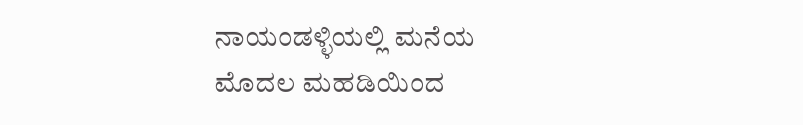ನಾಯಂಡಳ್ಳಿಯಲ್ಲಿ ಮನೆಯ ಮೊದಲ ಮಹಡಿಯಿಂದ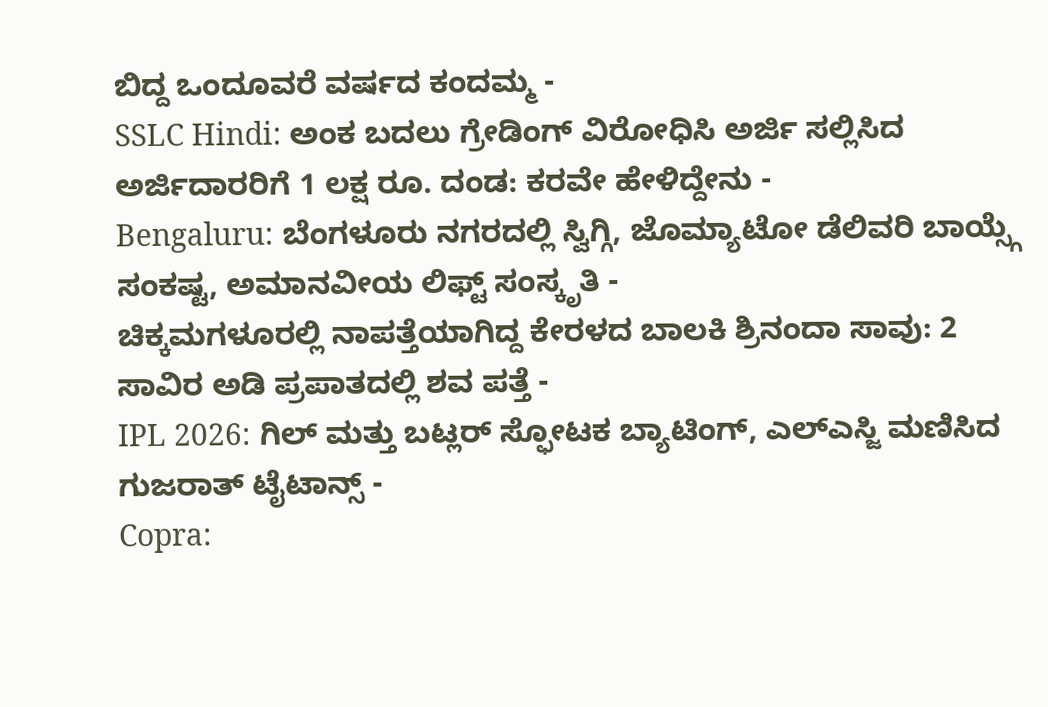ಬಿದ್ದ ಒಂದೂವರೆ ವರ್ಷದ ಕಂದಮ್ಮ -
SSLC Hindi: ಅಂಕ ಬದಲು ಗ್ರೇಡಿಂಗ್ ವಿರೋಧಿಸಿ ಅರ್ಜಿ ಸಲ್ಲಿಸಿದ ಅರ್ಜಿದಾರರಿಗೆ 1 ಲಕ್ಷ ರೂ. ದಂಡ: ಕರವೇ ಹೇಳಿದ್ದೇನು -
Bengaluru: ಬೆಂಗಳೂರು ನಗರದಲ್ಲಿ ಸ್ವಿಗ್ಗಿ, ಜೊಮ್ಯಾಟೋ ಡೆಲಿವರಿ ಬಾಯ್ಸ್ಗೆ ಸಂಕಷ್ಟ, ಅಮಾನವೀಯ ಲಿಫ್ಟ್ ಸಂಸ್ಕೃತಿ -
ಚಿಕ್ಕಮಗಳೂರಲ್ಲಿ ನಾಪತ್ತೆಯಾಗಿದ್ದ ಕೇರಳದ ಬಾಲಕಿ ಶ್ರಿನಂದಾ ಸಾವು: 2 ಸಾವಿರ ಅಡಿ ಪ್ರಪಾತದಲ್ಲಿ ಶವ ಪತ್ತೆ -
IPL 2026: ಗಿಲ್ ಮತ್ತು ಬಟ್ಲರ್ ಸ್ಫೋಟಕ ಬ್ಯಾಟಿಂಗ್, ಎಲ್ಎಸ್ಜಿ ಮಣಿಸಿದ ಗುಜರಾತ್ ಟೈಟಾನ್ಸ್ -
Copra: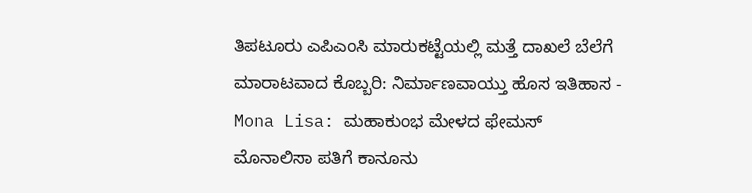ತಿಪಟೂರು ಎಪಿಎಂಸಿ ಮಾರುಕಟ್ಟೆಯಲ್ಲಿ ಮತ್ತೆ ದಾಖಲೆ ಬೆಲೆಗೆ ಮಾರಾಟವಾದ ಕೊಬ್ಬರಿ: ನಿರ್ಮಾಣವಾಯ್ತು ಹೊಸ ಇತಿಹಾಸ -
Mona Lisa: ಮಹಾಕುಂಭ ಮೇಳದ ಫೇಮಸ್ ಮೊನಾಲಿಸಾ ಪತಿಗೆ ಕಾನೂನು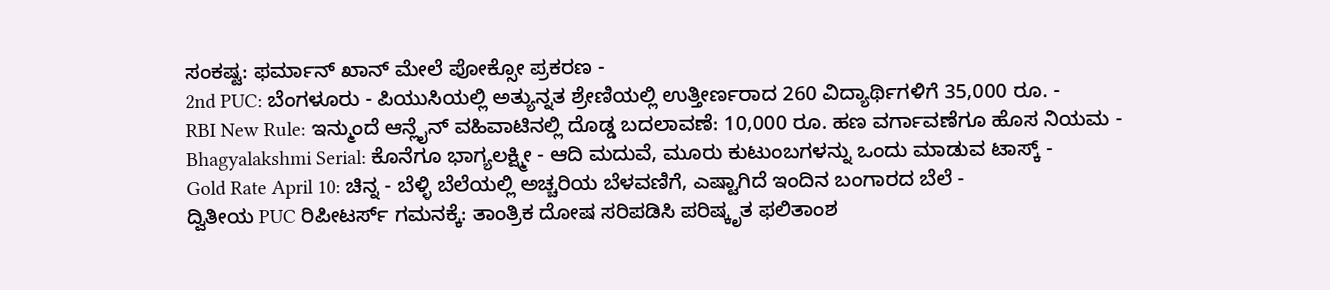ಸಂಕಷ್ಟ: ಫರ್ಮಾನ್ ಖಾನ್ ಮೇಲೆ ಪೋಕ್ಸೋ ಪ್ರಕರಣ -
2nd PUC: ಬೆಂಗಳೂರು - ಪಿಯುಸಿಯಲ್ಲಿ ಅತ್ಯುನ್ನತ ಶ್ರೇಣಿಯಲ್ಲಿ ಉತ್ತೀರ್ಣರಾದ 260 ವಿದ್ಯಾರ್ಥಿಗಳಿಗೆ 35,000 ರೂ. -
RBI New Rule: ಇನ್ಮುಂದೆ ಆನ್ಲೈನ್ ವಹಿವಾಟಿನಲ್ಲಿ ದೊಡ್ಡ ಬದಲಾವಣೆ: 10,000 ರೂ. ಹಣ ವರ್ಗಾವಣೆಗೂ ಹೊಸ ನಿಯಮ -
Bhagyalakshmi Serial: ಕೊನೆಗೂ ಭಾಗ್ಯಲಕ್ಷ್ಮೀ - ಆದಿ ಮದುವೆ, ಮೂರು ಕುಟುಂಬಗಳನ್ನು ಒಂದು ಮಾಡುವ ಟಾಸ್ಕ್ -
Gold Rate April 10: ಚಿನ್ನ - ಬೆಳ್ಳಿ ಬೆಲೆಯಲ್ಲಿ ಅಚ್ಚರಿಯ ಬೆಳವಣಿಗೆ, ಎಷ್ಟಾಗಿದೆ ಇಂದಿನ ಬಂಗಾರದ ಬೆಲೆ -
ದ್ವಿತೀಯ PUC ರಿಪೀಟರ್ಸ್ ಗಮನಕ್ಕೆ: ತಾಂತ್ರಿಕ ದೋಷ ಸರಿಪಡಿಸಿ ಪರಿಷ್ಕೃತ ಫಲಿತಾಂಶ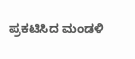ಪ್ರಕಟಿಸಿದ ಮಂಡಳಿ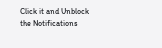Click it and Unblock the Notifications